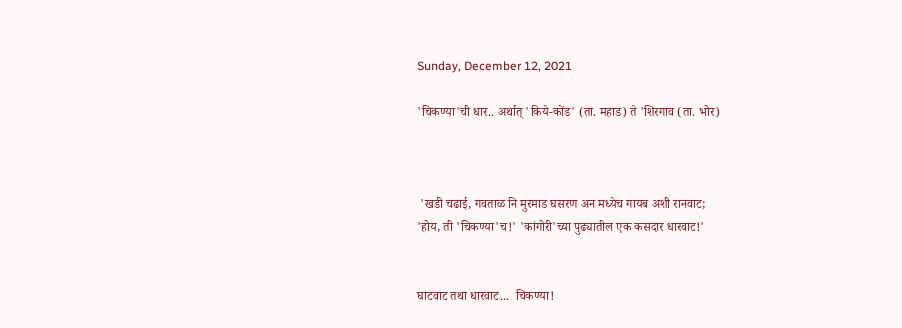Sunday, December 12, 2021

'चिकण्या'ची धार.. अर्थात् 'किये-कोंड' (ता. महाड) ते 'शिरगाव (ता. भोर)



 'खडी चढाई, गवताळ नि मुरमाड घसरण अन मध्येच गायब अशी रानवाट;
'होय, ती 'चिकण्या'च!' 'कांगोरी'च्या पुढ्यातील एक कसदार धारवाट!'


घाटवाट तथा धारवाट...  चिकण्या!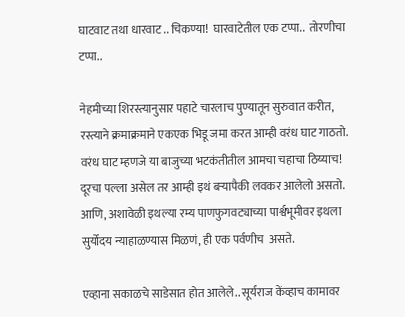घाटवाट तथा धारवाट .. चिकण्या!  घारवाटेतील एक टप्पा..  तोरणीचा टप्पा..

नेहमीच्या शिरस्त्यानुसार पहाटे चारलाच पुण्यातून सुरुवात करीत, रस्त्याने क्रमाक्रमाने एकएक भिडू जमा करत आम्ही वरंध घाट गाठतो. वरंध घाट म्हणजे या बाजुच्या भटकंतीतील आमचा चहाचा ठिय्याच! दूरचा पल्ला असेल तर आम्ही इथं बऱ्यापैकी लवकर आलेलो असतो. आणि, अशावेळी इथल्या रम्य पाणफुगवट्याच्या पार्श्वभूमीवर इथला सुर्योदय न्याहाळण्यास मिळणं, ही एक पर्वणीच  असते.

एव्हाना सकाळचे साडेसात होत आलेले.. सूर्यराज केंव्हाच कामावर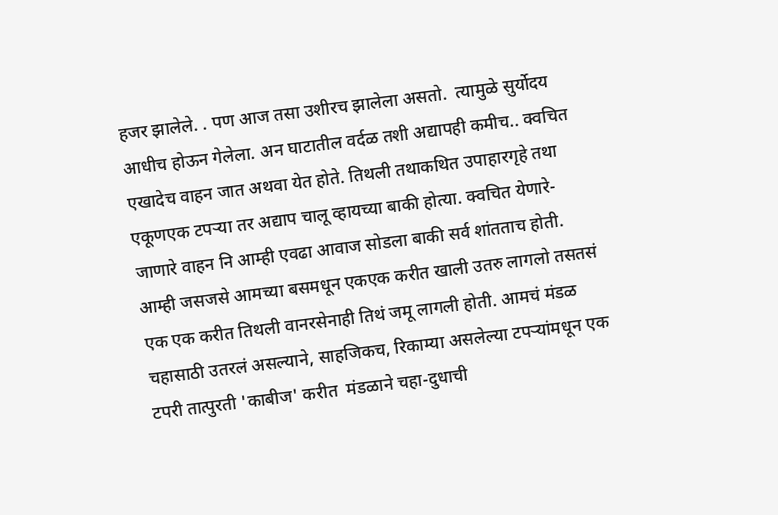हजर झालेले. . पण आज तसा उशीरच झालेला असतो.  त्यामुळे सुर्योदय आधीच होऊन गेलेला. अन घाटातील वर्दळ तशी अद्यापही कमीच.. क्वचित एखादेच वाहन जात अथवा येत होते. तिथली तथाकथित उपाहारगृहे तथा एकूणएक टपऱ्या तर अद्याप चालू व्हायच्या बाकी होत्या. क्वचित येणारे-जाणारे वाहन नि आम्ही एवढा आवाज सोडला बाकी सर्व शांतताच होती. आम्ही जसजसे आमच्या बसमधून एकएक करीत खाली उतरु लागलो तसतसं  एक एक करीत तिथली वानरसेनाही तिथं जमू लागली होती. आमचं मंडळ  चहासाठी उतरलं असल्याने, साहजिकच, रिकाम्या असलेल्या टपऱ्यांमधून एक टपरी तात्पुरती 'काबीज' करीत  मंडळाने चहा-दुधाची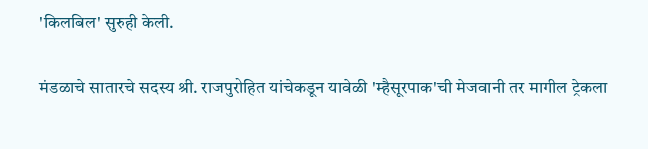'किलबिल' सुरुही केली.

मंडळाचे सातारचे सदस्य श्री. राजपुरोहित यांचेकडून यावेळी 'म्हैसूरपाक'ची मेजवानी तर मागील ट्रेकला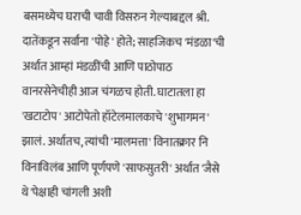बसमध्येच घराची चावी विसरुन गेल्याबद्दल श्री. दातेंकडून सर्वांना 'पोहे' होते; साहजिकच 'मंडळा'ची अर्थात आम्हां मंडळींची आणि पाठोपाठ वानरसेनेचीही आज चंगळच होती. घाटातला हा 'खटाटोप' आटोपेतो हॉटेलमालकाचे 'शुभागमन' झालं. अर्थातच, त्यांची 'मालमत्ता' विनातक्रार नि विनाविलंब आणि पूर्णपणे 'साफसुतरी' अर्थात 'जैसे थे'पेक्षाही चांगली अशी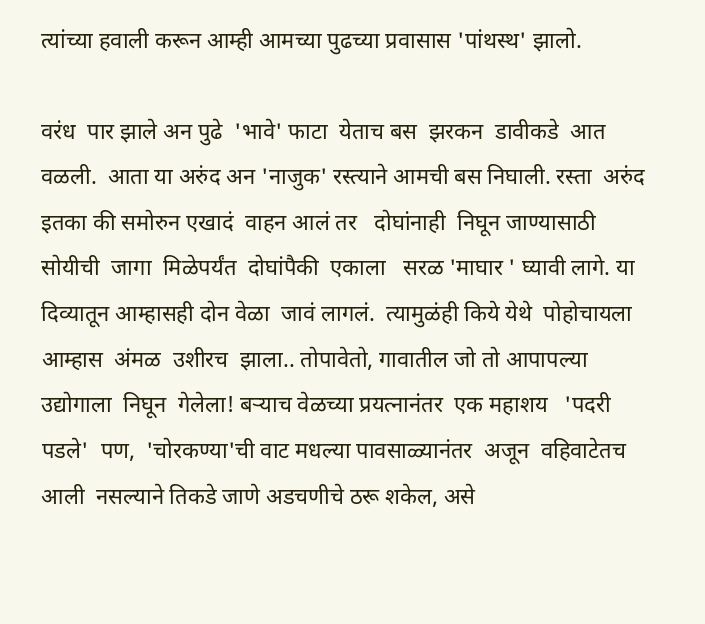त्यांच्या हवाली करून आम्ही आमच्या पुढच्या प्रवासास 'पांथस्थ' झालो.

वरंध  पार झाले अन पुढे  'भावे' फाटा  येताच बस  झरकन  डावीकडे  आत वळली.  आता या अरुंद अन 'नाजुक' रस्त्याने आमची बस निघाली. रस्ता  अरुंद  इतका की समोरुन एखादं  वाहन आलं तर   दोघांनाही  निघून जाण्यासाठी सोयीची  जागा  मिळेपर्यंत  दोघांपैकी  एकाला   सरळ 'माघार ' घ्यावी लागे. या दिव्यातून आम्हासही दोन वेळा  जावं लागलं.  त्यामुळंही किये येथे  पोहोचायला आम्हास  अंमळ  उशीरच  झाला.. तोपावेतो, गावातील जो तो आपापल्या उद्योगाला  निघून  गेलेला! बऱ्याच वेळच्या प्रयत्नानंतर  एक महाशय   'पदरी पडले'  पण,  'चोरकण्या'ची वाट मधल्या पावसाळ्यानंतर  अजून  वहिवाटेतच आली  नसल्याने तिकडे जाणे अडचणीचे ठरू शकेल, असे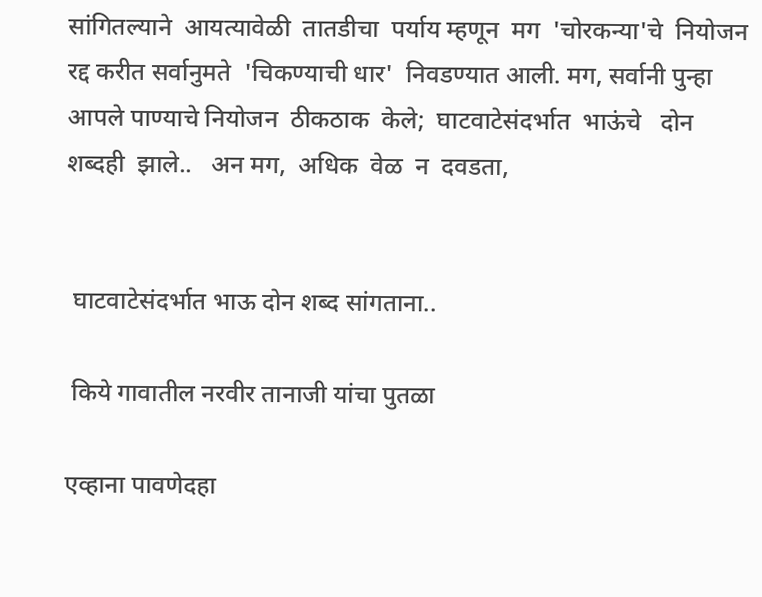सांगितल्याने  आयत्यावेळी  तातडीचा  पर्याय म्हणून  मग  'चोरकन्या'चे  नियोजन रद्द करीत सर्वानुमते  'चिकण्याची धार'  निवडण्यात आली. मग, सर्वानी पुन्हा आपले पाण्याचे नियोजन  ठीकठाक  केले;  घाटवाटेसंदर्भात  भाऊंचे   दोन  शब्दही  झाले..   अन मग,  अधिक  वेळ  न  दवडता,


 घाटवाटेसंदर्भात भाऊ दोन शब्द सांगताना..

 किये गावातील नरवीर तानाजी यांचा पुतळा

एव्हाना पावणेदहा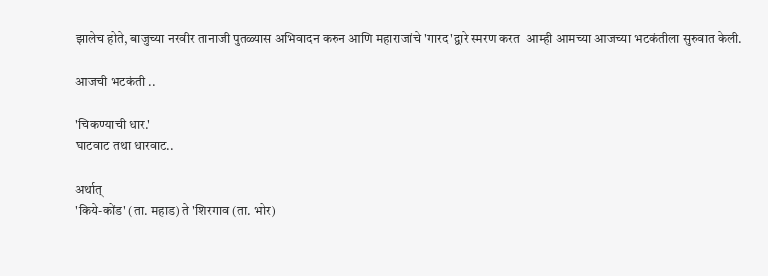झालेच होते, बाजुच्या नरवीर तानाजी पुतळ्यास अभिवादन करुन आणि महाराजांचे 'गारद'द्वारे स्मरण करत  आम्ही आमच्या आजच्या भटकंतीला सुरुवात केली.

आजची भटकंती ..

'चिकण्याची धार.'
घाटवाट तथा धारवाट..

अर्थात्
'किये-कोंड' (ता. महाड) ते 'शिरगाव (ता. भोर)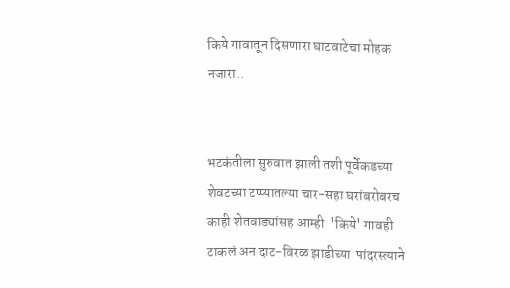किये गावातून दिसणारा घाटवाटेचा मोहक नजारा..


भटकंतीला सुरुवात झाली तशी पूर्वेकडच्या शेवटच्या टप्प्यातल्या चार-सहा घरांबरोबरच काही शेतवाड्यांसह आम्ही  'किये' गावही  टाकलं अन दाट-विरळ झाडीच्या  पांदरस्त्याने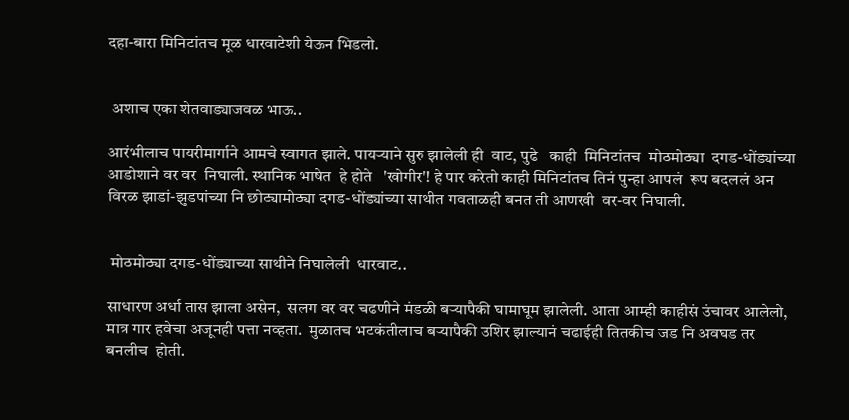दहा-बारा मिनिटांतच मूळ धारवाटेशी येऊन भिडलो.


 अशाच एका शेतवाड्याजवळ भाऊ..

आरंभीलाच पायरीमार्गाने आमचे स्वागत झाले. पायऱ्याने सुरु झालेली ही  वाट, पुढे   काही  मिनिटांतच  मोठमोठ्या  दगड-धोंड्यांच्या  आडोशाने वर वर  निघाली. स्थानिक भाषेत  हे होते   'खोगीर'! हे पार करेतो काही मिनिटांतच तिनं पुन्हा आपलं  रूप बदललं अन विरळ झाडां-झुडपांच्या नि छोट्यामोठ्या दगड-धोंड्यांच्या साथीत गवताळही बनत ती आणखी  वर-वर निघाली.


 मोठमोठ्या दगड-धोंड्याच्या साथीने निघालेली  धारवाट..

साधारण अर्धा तास झाला असेन,  सलग वर वर चढणीने मंडळी बऱ्यापैकी घामाघूम झालेली. आता आम्ही काहीसं उंचावर आलेलो, मात्र गार हवेचा अजूनही पत्ता नव्हता.  मुळातच भटकंतीलाच बऱ्यापैकी उशिर झाल्यानं चढाईही तितकीच जड नि अवघड तर बनलीच  होती.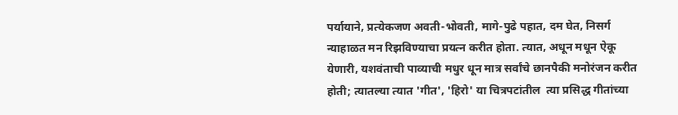पर्यायाने, प्रत्येकजण अवती-भोवती, मागे-पुढे पहात, दम घेत, निसर्ग न्याहाळत मन रिझविण्याचा प्रयत्न करीत होता. त्यात, अधून मधून ऐकू येणारी, यशवंताची पाव्याची मधुर धून मात्र सर्वांचे छानपैकी मनोरंजन करीत होती; त्यातल्या त्यात 'गीत', 'हिरो' या चित्रपटांतील  त्या प्रसिद्ध गीतांच्या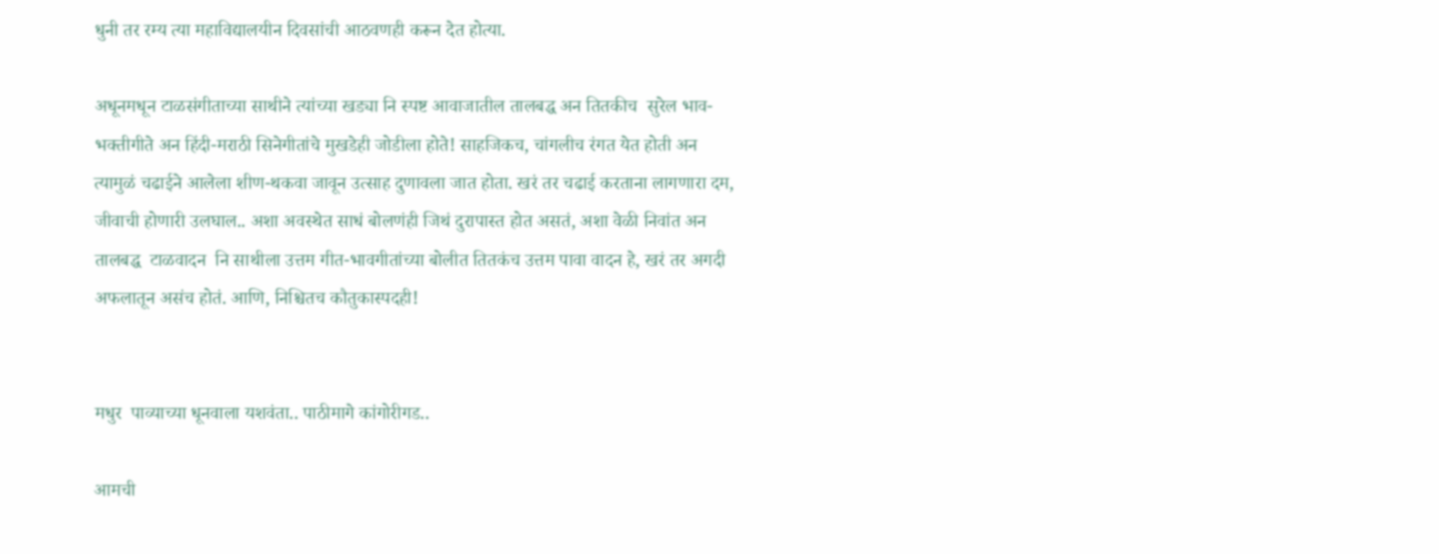धुनी तर रम्य त्या महाविद्यालयीन दिवसांची आठवणही करून देत होत्या.

अधूनमधून टाळसंगीताच्या साथीने त्यांच्या खड्या नि स्पष्ट आवाजातील तालबद्ध अन तितकीच  सुरेल भाव-भक्तीगीते अन हिंदी-मराठी सिनेगीतांचे मुखडेही जोडीला होते! साहजिकच, चांगलीच रंगत येत होती अन त्यामुळं चढाईने आलेला शीण-थकवा जावून उत्साह दुणावला जात होता. खरं तर चढाई करताना लागणारा दम, जीवाची होणारी उलघाल.. अशा अवस्थेत साधं बोलणंही जिथं दुरापास्त होत असतं, अशा वेळी निवांत अन तालबद्ध  टाळवादन  नि साथीला उत्तम गीत-भावगीतांच्या बोलीत तितकंच उत्तम पावा वादन हे, खरं तर अगदी अफलातून असंच होतं. आणि, निश्चितच कौतुकास्पदही!


मधुर  पाव्याच्या धूनवाला यशवंता.. पाठीमागे कांगोरीगड..

आमची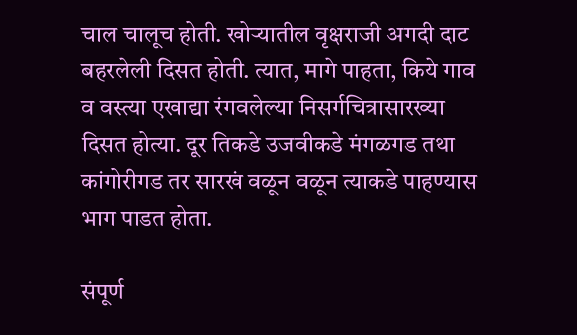चाल चालूच होती. खोऱ्यातील वृक्षराजी अगदी दाट बहरलेली दिसत होती. त्यात, मागे पाहता, किये गाव व वस्त्या एखाद्या रंगवलेल्या निसर्गचित्रासारख्या दिसत होत्या. दूर तिकडे उजवीकडे मंगळगड तथा कांगोरीगड तर सारखं वळून वळून त्याकडे पाहण्यास भाग पाडत होता.

संपूर्ण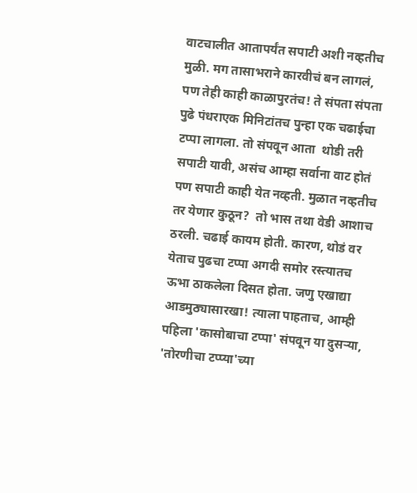वाटचालीत आतापर्यंत सपाटी अशी नव्हतीच मुळी. मग तासाभराने कारवीचं बन लागलं, पण तेही काही काळापुरतंच! ते संपता संपता पुढे पंधराएक मिनिटांतच पुन्हा एक चढाईचा टप्पा लागला. तो संपवून आता  थोडी तरी सपाटी यावी, असंच आम्हा सर्वाना वाट होतं पण सपाटी काही येत नव्हती. मुळात नव्हतीच  तर येणार कुठून?  तो भास तथा वेडी आशाच ठरली. चढाई कायम होती. कारण, थोडं वर येताच पुढचा टप्पा अगदी समोर रस्त्यातच ऊभा ठाकलेला दिसत होता. जणु एखाद्या आडमुठ्यासारखा! त्याला पाहताच, आम्ही पहिला 'कासोबाचा टप्पा' संपवून या दुसऱ्या, 'तोरणीचा टप्प्या'च्या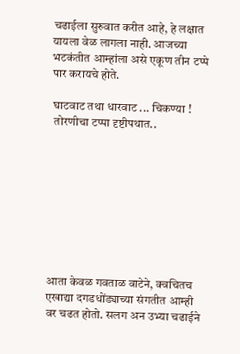चढाईला सुरुवात करीत आहे, हे लक्षात यायला वेळ लागला नाही. आजच्या भटकंतीत आम्हांला असे एकूण तीन टप्पे पार करायचे होते.

 घाटवाट तथा धारवाट ... चिकण्या !
 तोरणीचा टप्पा दृष्टीपथात..









आता केवळ गवताळ वाटेने, क्वचितच एखाद्या दगडधोंड्याच्या संगतीत आम्ही वर चढत होतो. सलग अन उभ्या चढाईने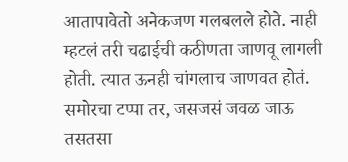आतापावेतो अनेकजण गलबलले होते. नाही म्हटलं तरी चढाईची कठीणता जाणवू लागली होती. त्यात ऊनही चांगलाच जाणवत होतं. समोरचा टप्पा तर, जसजसं जवळ जाऊ तसतसा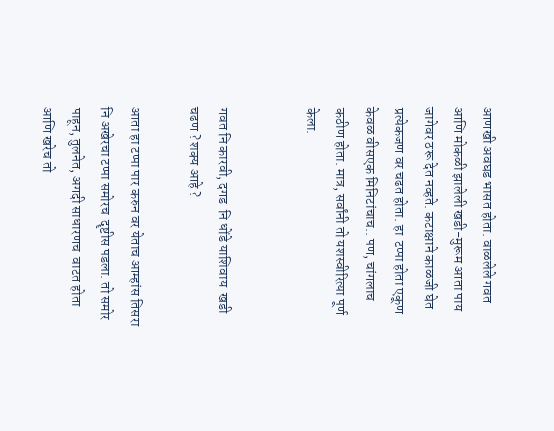आणखी अवघड भासत होता. वाळलेले गवत आणि मोकळी झालेली खडी-मुरूम आता पाय जागेवर ठरू देत नव्हते. कटाक्षाने काळजी घेत प्रत्येकजण वर चढत होता. हा  टप्पा होता एकूण केवळ वीसएक मिनिटांचाच.. पण, चांगलाच कठीण होता. मात्र, सर्वांनी तो यशस्वीरित्या पूर्ण केला.


गवत नि कारवी, दगड  नि धोंडे याशिवाय  खडी चढण ? शक्य आहे ?

आता हा टप्पा पार करुन वर येताच आम्हांस तिसरा नि अखेरचा टप्पा समोरच  दॄष्टीस पडला. तो समोर पाहून, तुलनेत, अगदी साधारणच  वाटत होता आणि खरेच तो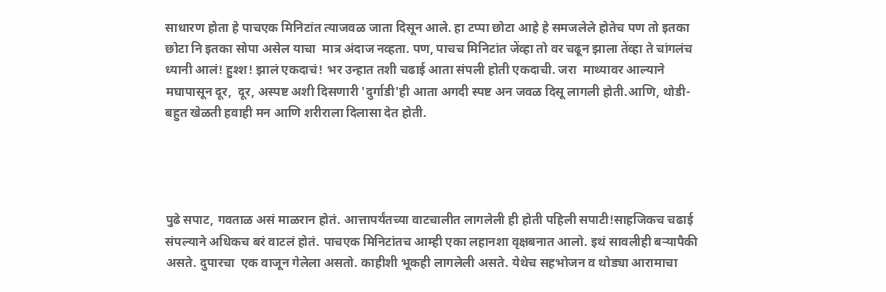साधारण होता हे पाचएक मिनिटांत त्याजवळ जाता दिसून आले. हा टप्पा छोटा आहे हे समजलेले होतेच पण तो इतका छोटा नि इतका सोपा असेल याचा  मात्र अंदाज नव्हता. पण, पाचच मिनिटांत जेंव्हा तो वर चढून झाला तेंव्हा ते चांगलंच ध्यानी आलं! हुश्श! झालं एकदाचं! भर उन्हात तशी चढाई आता संपली होती एकदाची. जरा  माथ्यावर आल्याने  मघापासून दूर,  दूर, अस्पष्ट अशी दिसणारी 'दुर्गाडी'ही आता अगदी स्पष्ट अन जवळ दिसू लागली होती.आणि, थोडी-बहुत खेळती हवाही मन आणि शरीराला दिलासा देत होती.




पुढे सपाट, गवताळ असं माळरान होतं. आत्तापर्यंतच्या वाटचालीत लागलेली ही होती पहिली सपाटी!साहजिकच चढाई संपल्याने अधिकच बरं वाटलं होतं. पाचएक मिनिटांतच आम्ही एका लहानशा वृक्षबनात आलो. इथं सावलीही बऱ्यापैकी असते. दुपारचा  एक वाजून गेलेला असतो. काहीशी भूकही लागलेली असते. येथेच सहभोजन व थोड्या आरामाचा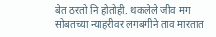बेत ठरतो नि होतोही. थकलेले जीव मग सोबतच्या न्याहरीवर लगबगीने ताव मारतात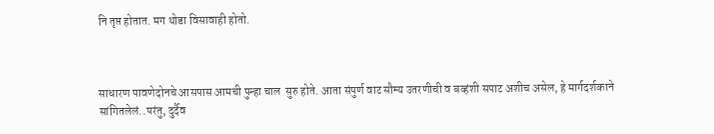नि तृप्त होतात. मग थोडा विसावाही होतो.



साधारण पावणेदोनचे आसपास आमची पुन्हा चाल  सुरु होते. आता संपुर्ण वाट सौम्य उतरणीची व बव्हंशी सपाट अशीच असेल, हे मार्गदर्शकाने सांगितलेलं..परंतु, दुर्दैव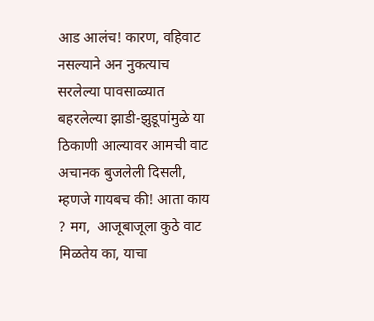आड आलंच! कारण, वहिवाट नसल्याने अन नुकत्याच सरलेल्या पावसाळ्यात बहरलेल्या झाडी-झुडूपांमुळे या  ठिकाणी आल्यावर आमची वाट  अचानक बुजलेली दिसली, म्हणजे गायबच की! आता काय ? मग,  आजूबाजूला कुठे वाट  मिळतेय का, याचा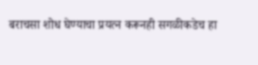बराचसा शोध घेण्याचा प्रयत्न करूनही सगळीकडेच हा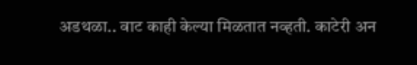अडथळा.. वाट काही केल्या मिळतात नव्हती. काटेरी अन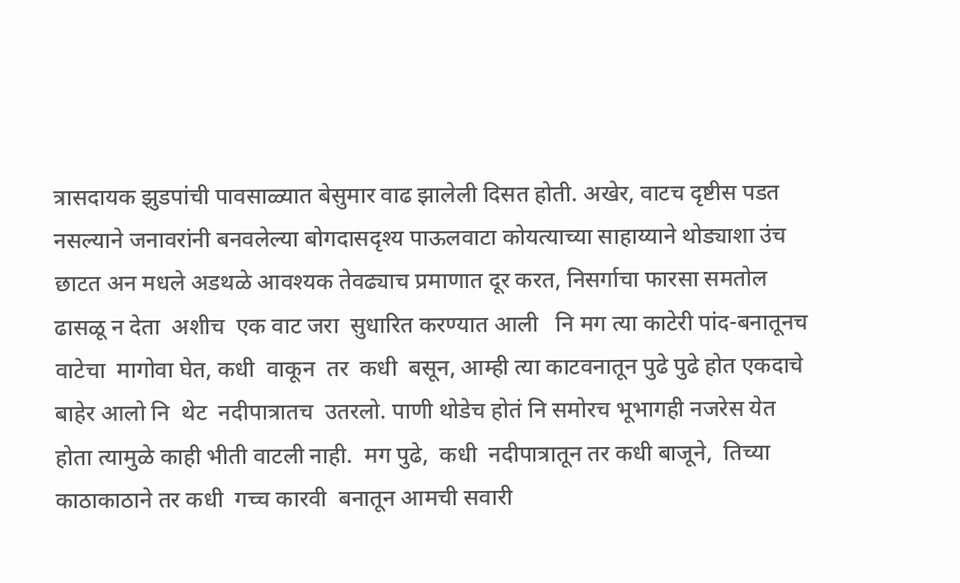त्रासदायक झुडपांची पावसाळ्यात बेसुमार वाढ झालेली दिसत होती. अखेर, वाटच दृष्टीस पडत नसल्याने जनावरांनी बनवलेल्या बोगदासदृश्य पाऊलवाटा कोयत्याच्या साहाय्याने थोड्याशा उंच छाटत अन मधले अडथळे आवश्यक तेवढ्याच प्रमाणात दूर करत, निसर्गाचा फारसा समतोल ढासळू न देता  अशीच  एक वाट जरा  सुधारित करण्यात आली   नि मग त्या काटेरी पांद-बनातूनच  वाटेचा  मागोवा घेत, कधी  वाकून  तर  कधी  बसून, आम्ही त्या काटवनातून पुढे पुढे होत एकदाचे बाहेर आलो नि  थेट  नदीपात्रातच  उतरलो. पाणी थोडेच होतं नि समोरच भूभागही नजरेस येत होता त्यामुळे काही भीती वाटली नाही.  मग पुढे,  कधी  नदीपात्रातून तर कधी बाजूने,  तिच्या काठाकाठाने तर कधी  गच्च कारवी  बनातून आमची सवारी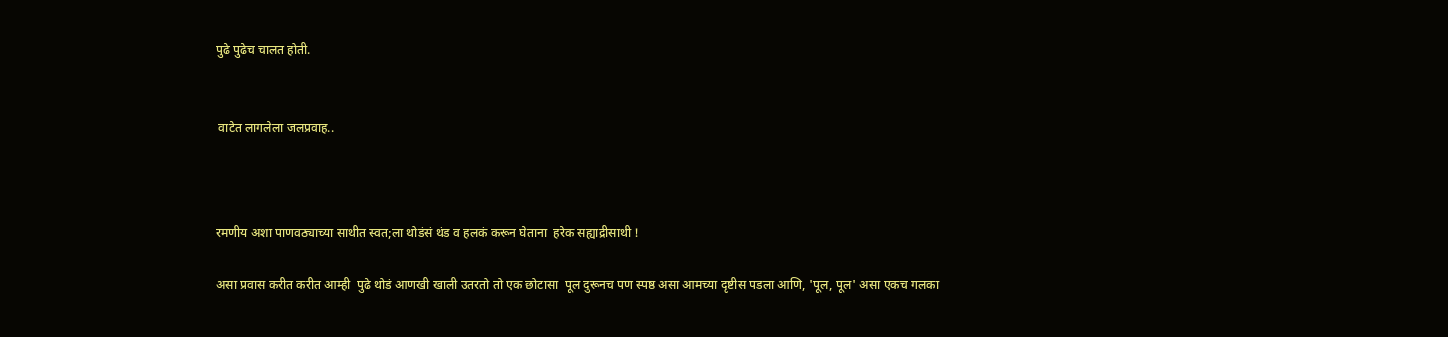पुढे पुढेच चालत होती.


 वाटेत लागलेला जलप्रवाह..



रमणीय अशा पाणवठ्याच्या साथीत स्वत;ला थोडंसं थंड व हलकं करून घेताना  हरेक सह्याद्रीसाथी !

असा प्रवास करीत करीत आम्ही  पुढे थोडं आणखी खाली उतरतो तो एक छोटासा  पूल दुरूनच पण स्पष्ठ असा आमच्या दृष्टीस पडला आणि, 'पूल, पूल' असा एकच गलका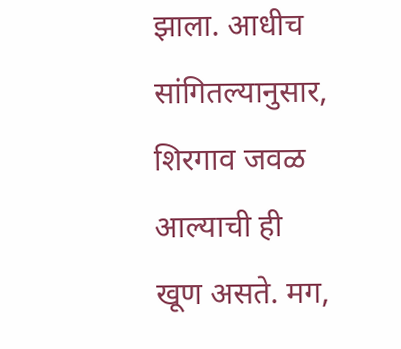झाला. आधीच सांगितल्यानुसार, शिरगाव जवळ आल्याची ही  खूण असते. मग,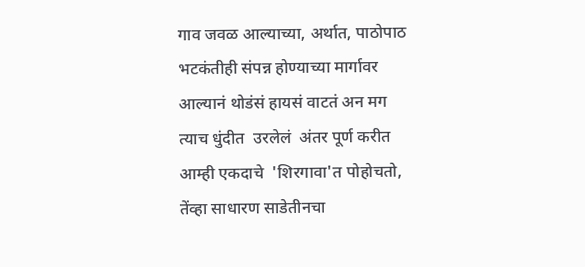गाव जवळ आल्याच्या, अर्थात, पाठोपाठ भटकंतीही संपन्न होण्याच्या मार्गावर आल्यानं थोडंसं हायसं वाटतं अन मग त्याच धुंदीत  उरलेलं  अंतर पूर्ण करीत  आम्ही एकदाचे  'शिरगावा'त पोहोचतो,  तेंव्हा साधारण साडेतीनचा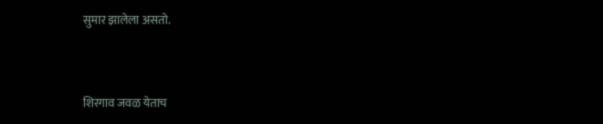सुमार झालेला असतो.


शिरगाव जवळ येताच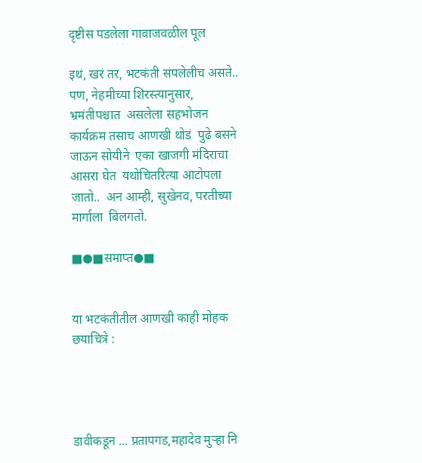दृष्टीस पडलेला गावाजवळील पूल

इथं, खरं तर, भटकंती संपलेलीच असते.. पण, नेहमीच्या शिरस्त्यानुसार, भ्रमंतीपश्चात  असलेला सहभोजन  कार्यक्रम तसाच आणखी थोडं  पुढे बसने जाऊन सोयीने  एका खाजगी मंदिराचा आसरा घेत  यथोचितरित्या आटोपला  जातो..  अन आम्ही, सुखेनव, परतीच्या मार्गाला  बिलगतो.

■●■समाप्त●■


या भटकंतीतील आणखी काही मोहक छयाचित्रे :




डावीकडून ... प्रतापगड,महादेव मुऱ्हा नि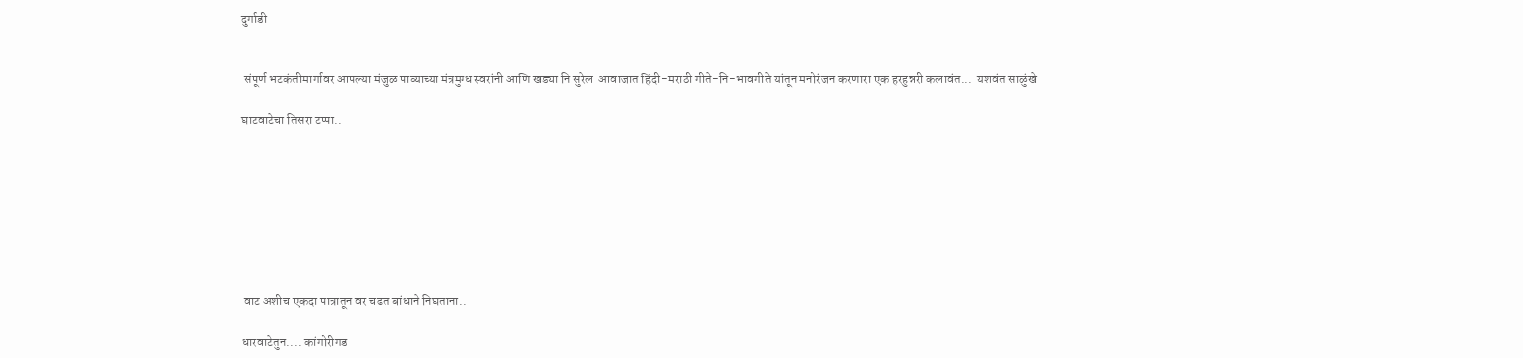दुर्गाडी


 संपूर्ण भटकंतीमार्गावर आपल्या मंजुळ पाव्याच्या मंत्रमुग्ध स्वरांनी आणि खड्या नि सुरेल  आवाजात हिंदी-मराठी गीते-नि-भावगीते यांतून मनोरंजन करणारा एक हरहुन्नरी कलावंत...  यशवंत साळुंखे

घाटवाटेचा तिसरा टप्पा..








 वाट अशीच एकदा पात्रातून वर चढत बांधाने निघताना..

धारवाटेतुन.... कांगोरीगड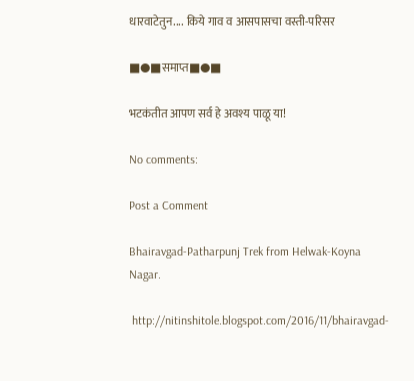धारवाटेतुन.... किये गाव व आसपासचा वस्ती-परिसर

■●■समाप्त■●■

भटकंतीत आपण सर्व हे अवश्य पाळू या!

No comments:

Post a Comment

Bhairavgad-Patharpunj Trek from Helwak-Koyna Nagar.

 http://nitinshitole.blogspot.com/2016/11/bhairavgad-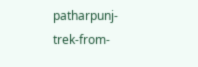patharpunj-trek-from-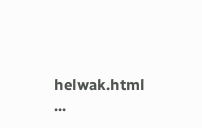helwak.html                                                ...